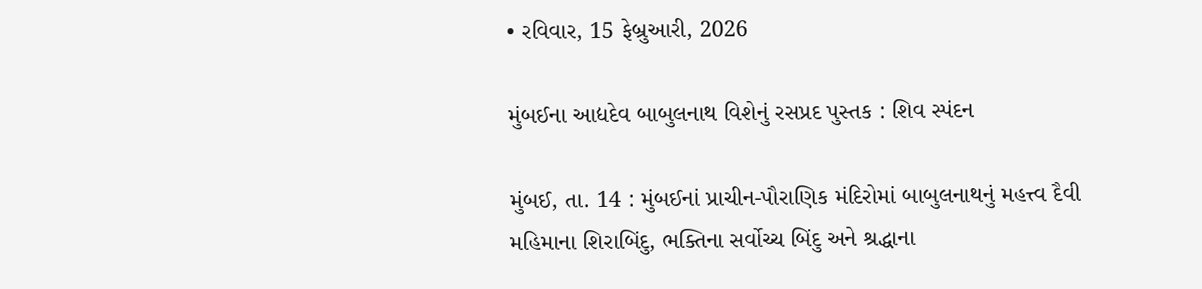• રવિવાર, 15 ફેબ્રુઆરી, 2026

મુંબઈના આદ્યદેવ બાબુલનાથ વિશેનું રસપ્રદ પુસ્તક : શિવ સ્પંદન

મુંબઈ, તા. 14 : મુંબઈનાં પ્રાચીન-પૌરાણિક મંદિરોમાં બાબુલનાથનું મહત્ત્વ દૈવી મહિમાના શિરાબિંદુ, ભક્તિના સર્વોચ્ચ બિંદુ અને શ્રદ્ધાના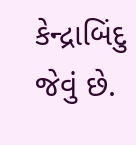કેન્દ્રાબિંદુ જેવું છે.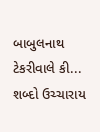બાબુલનાથ ટેકરીવાલે કી... શબ્દો ઉચ્ચારાય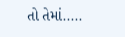તો તેમાં.....